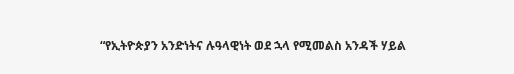“የኢትዮጵያን አንድነትና ሉዓላዊነት ወደ ኋላ የሚመልስ አንዳች ሃይል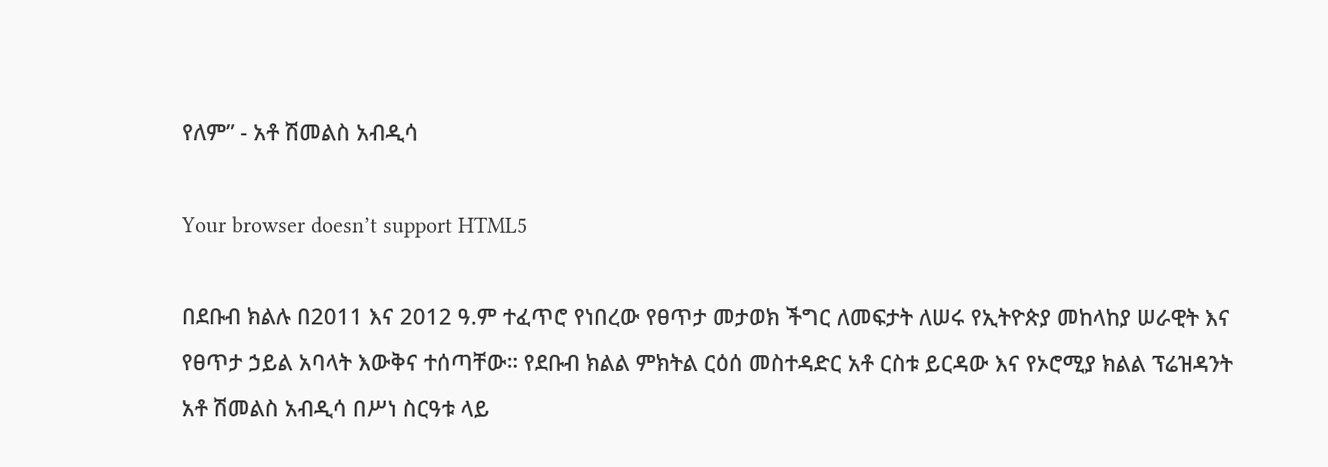የለም” - አቶ ሽመልስ አብዲሳ

Your browser doesn’t support HTML5

በደቡብ ክልሉ በ2011 እና 2012 ዓ.ም ተፈጥሮ የነበረው የፀጥታ መታወክ ችግር ለመፍታት ለሠሩ የኢትዮጵያ መከላከያ ሠራዊት እና የፀጥታ ኃይል አባላት እውቅና ተሰጣቸው። የደቡብ ክልል ምክትል ርዕሰ መስተዳድር አቶ ርስቱ ይርዳው እና የኦሮሚያ ክልል ፕሬዝዳንት አቶ ሽመልስ አብዲሳ በሥነ ስርዓቱ ላይ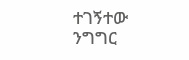ተገኝተው ንግግር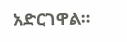አድርገዋል።